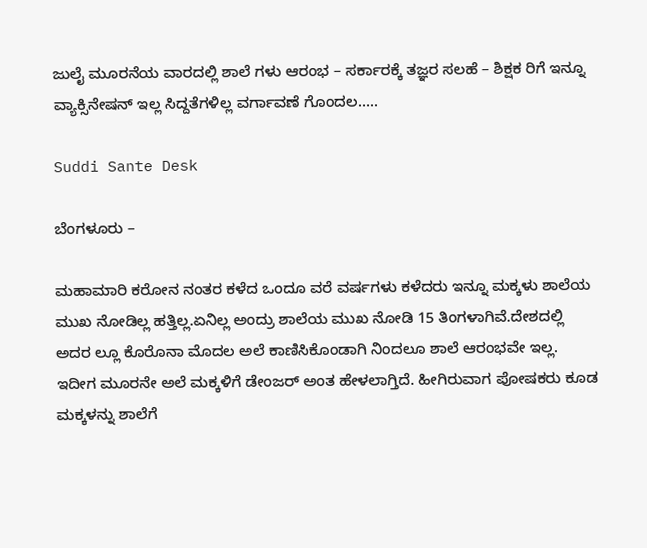ಜುಲೈ ಮೂರನೆಯ ವಾರದಲ್ಲಿ ಶಾಲೆ ಗಳು ಆರಂಭ – ಸರ್ಕಾರಕ್ಕೆ ತಜ್ಞರ ಸಲಹೆ – ಶಿಕ್ಷಕ ರಿಗೆ ಇನ್ನೂ ವ್ಯಾಕ್ಸಿನೇಷನ್‌ ಇಲ್ಲ ಸಿದ್ದತೆಗಳಿಲ್ಲ ವರ್ಗಾವಣೆ ಗೊಂದಲ…..

Suddi Sante Desk

ಬೆಂಗಳೂರು –

ಮಹಾಮಾರಿ ಕರೋನ ನಂತರ ಕಳೆದ ಒಂದೂ ವರೆ ವರ್ಷಗಳು ಕಳೆದರು ಇನ್ನೂ ಮಕ್ಕಳು ಶಾಲೆಯ ಮುಖ ನೋಡಿಲ್ಲ ಹತ್ತಿಲ್ಲ.ಏನಿಲ್ಲ ಅಂದ್ರು ಶಾಲೆಯ ಮುಖ ನೋಡಿ 15 ತಿಂಗಳಾಗಿವೆ.ದೇಶದಲ್ಲಿ ಅದರ ಲ್ಲೂ ಕೊರೊನಾ ಮೊದಲ ಅಲೆ ಕಾಣಿಸಿಕೊಂಡಾಗಿ ನಿಂದಲೂ ಶಾಲೆ ಆರಂಭವೇ ಇಲ್ಲ. ಇದೀಗ ಮೂರನೇ ಅಲೆ ಮಕ್ಕಳಿಗೆ ಡೇಂಜರ್ ಅಂತ ಹೇಳಲಾಗ್ತಿದೆ. ಹೀಗಿರುವಾಗ ಪೋಷಕರು ಕೂಡ ಮಕ್ಕಳನ್ನು ಶಾಲೆಗೆ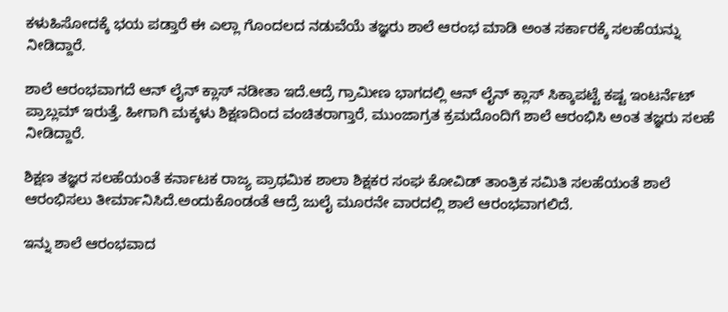ಕಳುಹಿಸೋದಕ್ಕೆ ಭಯ ಪಡ್ತಾರೆ ಈ ಎಲ್ಲಾ ಗೊಂದಲದ ನಡುವೆಯೆ ತಜ್ಞರು ಶಾಲೆ ಆರಂಭ ಮಾಡಿ ಅಂತ ಸರ್ಕಾರಕ್ಕೆ ಸಲಹೆಯನ್ನು ನೀಡಿದ್ದಾರೆ.

ಶಾಲೆ ಆರಂಭವಾಗದೆ ಆನ್ ಲೈನ್ ಕ್ಲಾಸ್ ನಡೀತಾ ಇದೆ.ಆದ್ರೆ ಗ್ರಾಮೀಣ ಭಾಗದಲ್ಲಿ ಆನ್ ಲೈನ್ ಕ್ಲಾಸ್ ಸಿಕ್ಕಾಪಟ್ಟೆ ಕಷ್ಟ ಇಂಟರ್ನೆಟ್ ಪ್ರಾಬ್ಲಮ್ ಇರುತ್ತೆ. ಹೀಗಾಗಿ ಮಕ್ಕಳು ಶಿಕ್ಷಣದಿಂದ ವಂಚಿತರಾಗ್ತಾರೆ, ಮುಂಜಾಗ್ರತ ಕ್ರಮದೊಂದಿಗೆ ಶಾಲೆ ಆರಂಭಿಸಿ ಅಂತ ತಜ್ಞರು ಸಲಹೆ ನೀಡಿದ್ದಾರೆ.

ಶಿಕ್ಷಣ ತಜ್ಞರ ಸಲಹೆಯಂತೆ ಕರ್ನಾಟಕ ರಾಜ್ಯ ಪ್ರಾಥಮಿಕ ಶಾಲಾ ಶಿಕ್ಷಕರ ಸಂಘ ಕೋವಿಡ್ ತಾಂತ್ರಿಕ ಸಮಿತಿ ಸಲಹೆಯಂತೆ ಶಾಲೆ ಆರಂಭಿಸಲು ತೀರ್ಮಾನಿಸಿದೆ.ಅಂದುಕೊಂಡಂತೆ ಆದ್ರೆ ಜುಲೈ ಮೂರನೇ ವಾರದಲ್ಲಿ ಶಾಲೆ ಆರಂಭವಾಗಲಿದೆ.

ಇನ್ನು ಶಾಲೆ ಆರಂಭವಾದ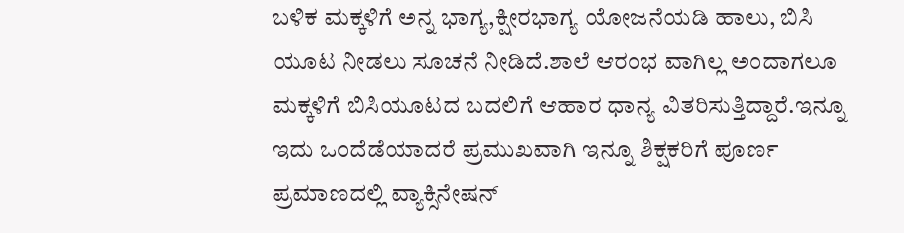ಬಳಿಕ ಮಕ್ಕಳಿಗೆ ಅನ್ನ ಭಾಗ್ಯ,ಕ್ಷೀರಭಾಗ್ಯ ಯೋಜನೆಯಡಿ ಹಾಲು, ಬಿಸಿ ಯೂಟ ನೀಡಲು ಸೂಚನೆ ನೀಡಿದೆ.ಶಾಲೆ ಆರಂಭ ವಾಗಿಲ್ಲ ಅಂದಾಗಲೂ ಮಕ್ಕಳಿಗೆ ಬಿಸಿಯೂಟದ ಬದಲಿಗೆ ಆಹಾರ ಧಾನ್ಯ ವಿತರಿಸುತ್ತಿದ್ದಾರೆ.ಇನ್ನೂ ಇದು ಒಂದೆಡೆಯಾದರೆ ಪ್ರಮುಖವಾಗಿ ಇನ್ನೂ ಶಿಕ್ಷಕರಿಗೆ ಪೂರ್ಣ ಪ್ರಮಾಣದಲ್ಲಿ ವ್ಯಾಕ್ಸಿನೇಷನ್‌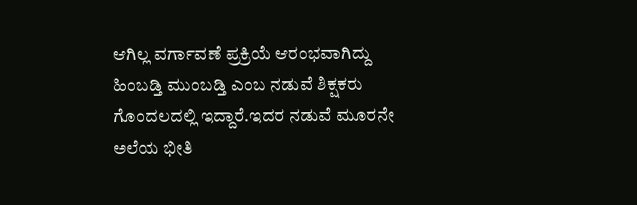ಆಗಿಲ್ಲ ವರ್ಗಾವಣೆ ಪ್ರಕ್ರಿಯೆ ಆರಂಭವಾಗಿದ್ದು ಹಿಂಬಡ್ತಿ ಮುಂಬಡ್ತಿ ಎಂಬ ನಡುವೆ ಶಿಕ್ಷಕರು ಗೊಂದಲದಲ್ಲಿ ಇದ್ದಾರೆ.ಇದರ ನಡುವೆ ಮೂರನೇ ಅಲೆಯ ಭೀತಿ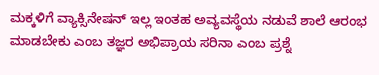ಮಕ್ಕಳಿಗೆ ವ್ಯಾಕ್ಸಿನೇಷನ್‌ ಇಲ್ಲ ಇಂತಹ ಅವ್ಯವಸ್ಥೆಯ ನಡುವೆ ಶಾಲೆ ಆರಂಭ ಮಾಡಬೇಕು ಎಂಬ ತಜ್ಞರ ಅಭಿಪ್ರಾಯ ಸರಿನಾ ಎಂಬ ಪ್ರಶ್ನೆ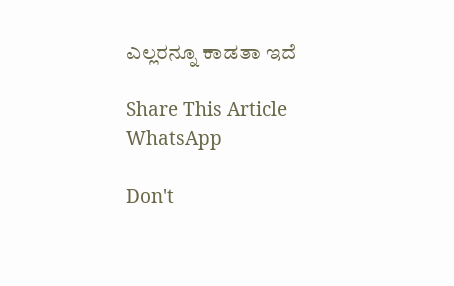ಎಲ್ಲರನ್ನೂ ಕಾಡತಾ ಇದೆ

Share This Article
WhatsApp

Don't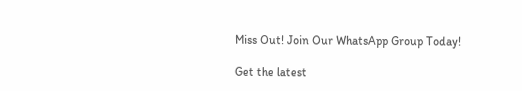Miss Out! Join Our WhatsApp Group Today!

Get the latest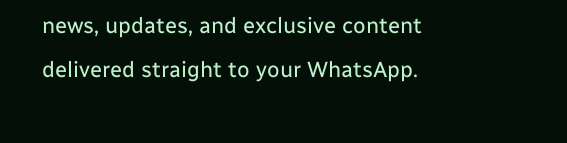news, updates, and exclusive content delivered straight to your WhatsApp.